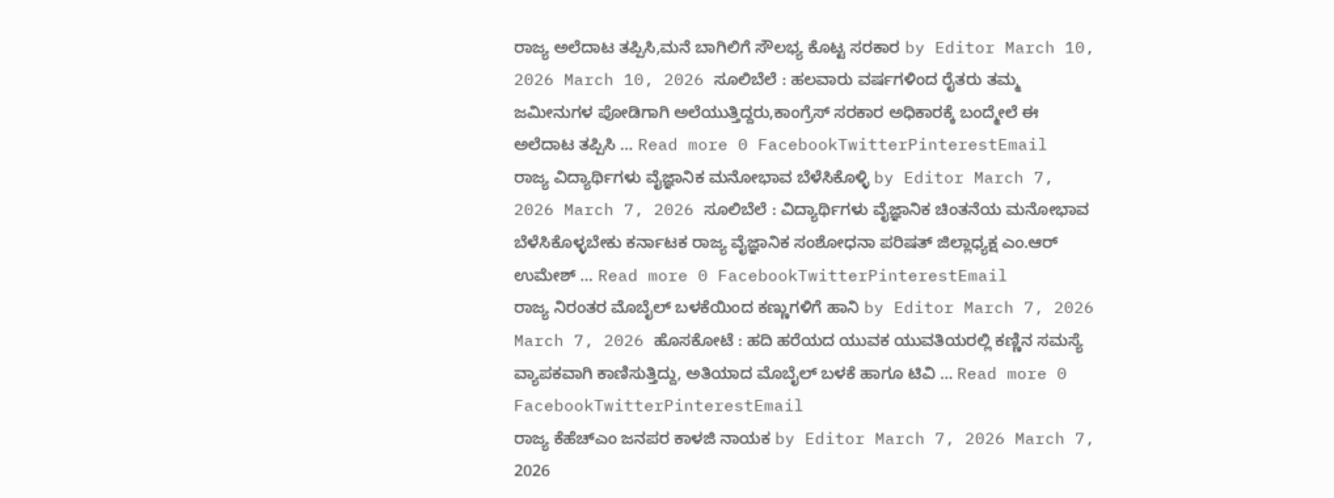ರಾಜ್ಯ ಅಲೆದಾಟ ತಪ್ಪಿಸಿ,ಮನೆ ಬಾಗಿಲಿಗೆ ಸೌಲಭ್ಯ ಕೊಟ್ಟ ಸರಕಾರ by Editor March 10, 2026 March 10, 2026 ಸೂಲಿಬೆಲೆ : ಹಲವಾರು ವರ್ಷಗಳಿಂದ ರೈತರು ತಮ್ಮ ಜಮೀನುಗಳ ಪೋಡಿಗಾಗಿ ಅಲೆಯುತ್ತಿದ್ದರು,ಕಾಂಗ್ರೆಸ್ ಸರಕಾರ ಅಧಿಕಾರಕ್ಕೆ ಬಂದ್ಮೇಲೆ ಈ ಅಲೆದಾಟ ತಪ್ಪಿಸಿ … Read more 0 FacebookTwitterPinterestEmail
ರಾಜ್ಯ ವಿದ್ಯಾರ್ಥಿಗಳು ವೈಜ್ಞಾನಿಕ ಮನೋಭಾವ ಬೆಳೆಸಿಕೊಳ್ಳಿ by Editor March 7, 2026 March 7, 2026 ಸೂಲಿಬೆಲೆ : ವಿದ್ಯಾರ್ಥಿಗಳು ವೈಜ್ಞಾನಿಕ ಚಿಂತನೆಯ ಮನೋಭಾವ ಬೆಳೆಸಿಕೊಳ್ಳಬೇಕು ಕರ್ನಾಟಕ ರಾಜ್ಯ ವೈಜ್ಞಾನಿಕ ಸಂಶೋಧನಾ ಪರಿಷತ್ ಜಿಲ್ಲಾಧ್ಯಕ್ಷ ಎಂ.ಆರ್ ಉಮೇಶ್ … Read more 0 FacebookTwitterPinterestEmail
ರಾಜ್ಯ ನಿರಂತರ ಮೊಬೈಲ್ ಬಳಕೆಯಿಂದ ಕಣ್ಣುಗಳಿಗೆ ಹಾನಿ by Editor March 7, 2026 March 7, 2026 ಹೊಸಕೋಟೆ : ಹದಿ ಹರೆಯದ ಯುವಕ ಯುವತಿಯರಲ್ಲಿ ಕಣ್ಣಿನ ಸಮಸ್ಯೆ ವ್ಯಾಪಕವಾಗಿ ಕಾಣಿಸುತ್ತಿದ್ದು, ಅತಿಯಾದ ಮೊಬೈಲ್ ಬಳಕೆ ಹಾಗೂ ಟಿವಿ … Read more 0 FacebookTwitterPinterestEmail
ರಾಜ್ಯ ಕೆಹೆಚ್ಎಂ ಜನಪರ ಕಾಳಜಿ ನಾಯಕ by Editor March 7, 2026 March 7, 2026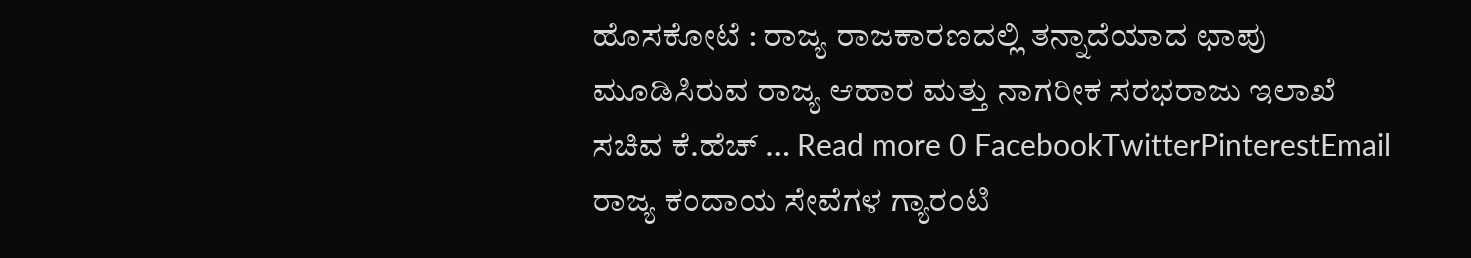ಹೊಸಕೋಟೆ : ರಾಜ್ಯ ರಾಜಕಾರಣದಲ್ಲಿ ತನ್ನಾದೆಯಾದ ಛಾಪು ಮೂಡಿಸಿರುವ ರಾಜ್ಯ ಆಹಾರ ಮತ್ತು ನಾಗರೀಕ ಸರಭರಾಜು ಇಲಾಖೆ ಸಚಿವ ಕೆ.ಹೆಚ್ … Read more 0 FacebookTwitterPinterestEmail
ರಾಜ್ಯ ಕಂದಾಯ ಸೇವೆಗಳ ಗ್ಯಾರಂಟಿ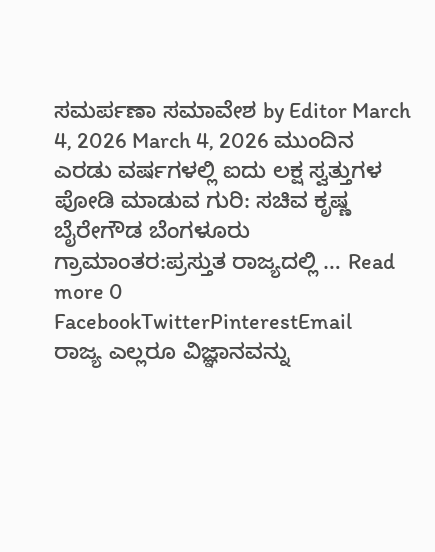ಸಮರ್ಪಣಾ ಸಮಾವೇಶ by Editor March 4, 2026 March 4, 2026 ಮುಂದಿನ ಎರಡು ವರ್ಷಗಳಲ್ಲಿ ಐದು ಲಕ್ಷ ಸ್ವತ್ತುಗಳ ಪೋಡಿ ಮಾಡುವ ಗುರಿ: ಸಚಿವ ಕೃಷ್ಣ ಬೈರೇಗೌಡ ಬೆಂಗಳೂರು ಗ್ರಾಮಾಂತರ:ಪ್ರಸ್ತುತ ರಾಜ್ಯದಲ್ಲಿ … Read more 0 FacebookTwitterPinterestEmail
ರಾಜ್ಯ ಎಲ್ಲರೂ ವಿಜ್ಞಾನವನ್ನು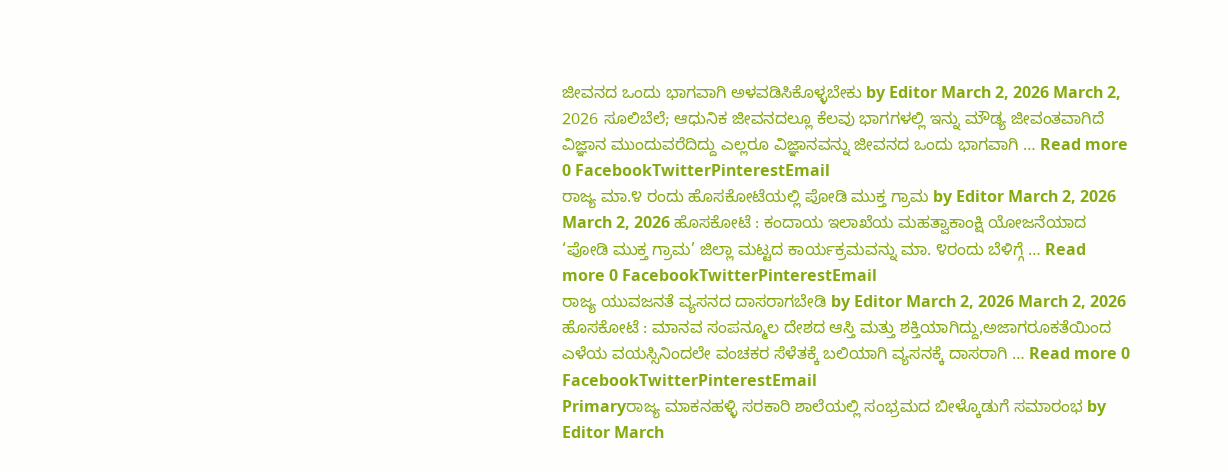ಜೀವನದ ಒಂದು ಭಾಗವಾಗಿ ಅಳವಡಿಸಿಕೊಳ್ಳಬೇಕು by Editor March 2, 2026 March 2, 2026 ಸೂಲಿಬೆಲೆ; ಆಧುನಿಕ ಜೀವನದಲ್ಲೂ ಕೆಲವು ಭಾಗಗಳಲ್ಲಿ ಇನ್ನು ಮೌಡ್ಯ ಜೀವಂತವಾಗಿದೆ ವಿಜ್ಞಾನ ಮುಂದುವರೆದಿದ್ದು ಎಲ್ಲರೂ ವಿಜ್ಞಾನವನ್ನು ಜೀವನದ ಒಂದು ಭಾಗವಾಗಿ … Read more 0 FacebookTwitterPinterestEmail
ರಾಜ್ಯ ಮಾ.೪ ರಂದು ಹೊಸಕೋಟೆಯಲ್ಲಿ ಪೋಡಿ ಮುಕ್ತ ಗ್ರಾಮ by Editor March 2, 2026 March 2, 2026 ಹೊಸಕೋಟೆ : ಕಂದಾಯ ಇಲಾಖೆಯ ಮಹತ್ವಾಕಾಂಕ್ಷಿ ಯೋಜನೆಯಾದ ‘ಪೋಡಿ ಮುಕ್ತ ಗ್ರಾಮ’ ಜಿಲ್ಲಾ ಮಟ್ಟದ ಕಾರ್ಯಕ್ರಮವನ್ನು ಮಾ. ೪ರಂದು ಬೆಳಿಗ್ಗೆ … Read more 0 FacebookTwitterPinterestEmail
ರಾಜ್ಯ ಯುವಜನತೆ ವ್ಯಸನದ ದಾಸರಾಗಬೇಡಿ by Editor March 2, 2026 March 2, 2026 ಹೊಸಕೋಟೆ : ಮಾನವ ಸಂಪನ್ಮೂಲ ದೇಶದ ಆಸ್ತಿ ಮತ್ತು ಶಕ್ತಿಯಾಗಿದ್ದು,ಅಜಾಗರೂಕತೆಯಿಂದ ಎಳೆಯ ವಯಸ್ಸಿನಿಂದಲೇ ವಂಚಕರ ಸೆಳೆತಕ್ಕೆ ಬಲಿಯಾಗಿ ವ್ಯಸನಕ್ಕೆ ದಾಸರಾಗಿ … Read more 0 FacebookTwitterPinterestEmail
Primaryರಾಜ್ಯ ಮಾಕನಹಳ್ಳಿ ಸರಕಾರಿ ಶಾಲೆಯಲ್ಲಿ ಸಂಭ್ರಮದ ಬೀಳ್ಕೊಡುಗೆ ಸಮಾರಂಭ by Editor March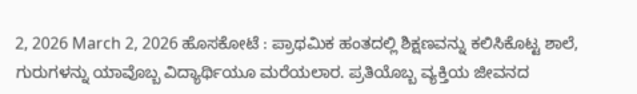2, 2026 March 2, 2026 ಹೊಸಕೋಟೆ : ಪ್ರಾಥಮಿಕ ಹಂತದಲ್ಲಿ ಶಿಕ್ಷಣವನ್ನು ಕಲಿಸಿಕೊಟ್ಟ ಶಾಲೆ, ಗುರುಗಳನ್ನು ಯಾವೊಬ್ಬ ವಿದ್ಯಾರ್ಥಿಯೂ ಮರೆಯಲಾರ. ಪ್ರತಿಯೊಬ್ಬ ವ್ಯಕ್ತಿಯ ಜೀವನದ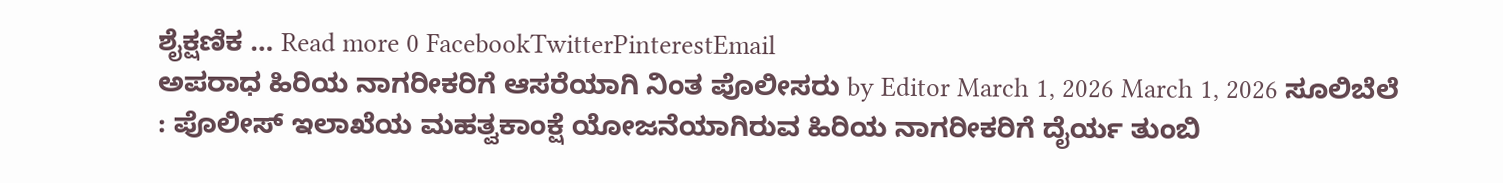ಶೈಕ್ಷಣಿಕ … Read more 0 FacebookTwitterPinterestEmail
ಅಪರಾಧ ಹಿರಿಯ ನಾಗರೀಕರಿಗೆ ಆಸರೆಯಾಗಿ ನಿಂತ ಪೊಲೀಸರು by Editor March 1, 2026 March 1, 2026 ಸೂಲಿಬೆಲೆ : ಪೊಲೀಸ್ ಇಲಾಖೆಯ ಮಹತ್ವಕಾಂಕ್ಷೆ ಯೋಜನೆಯಾಗಿರುವ ಹಿರಿಯ ನಾಗರೀಕರಿಗೆ ದೈರ್ಯ ತುಂಬಿ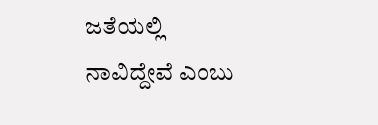ಜತೆಯಲ್ಲಿ ನಾವಿದ್ದೇವೆ ಎಂಬು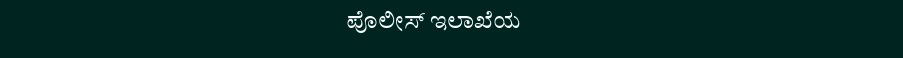ಪೊಲೀಸ್ ಇಲಾಖೆಯ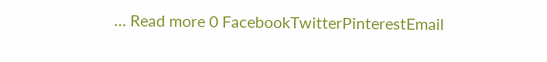… Read more 0 FacebookTwitterPinterestEmail